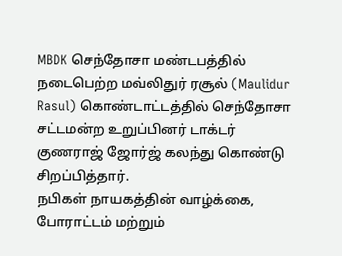MBDK செந்தோசா மண்டபத்தில் நடைபெற்ற மவ்லிதுர் ரசூல் (Maulidur Rasul) கொண்டாட்டத்தில் செந்தோசா சட்டமன்ற உறுப்பினர் டாக்டர் குணராஜ் ஜோர்ஜ் கலந்து கொண்டு சிறப்பித்தார்.
நபிகள் நாயகத்தின் வாழ்க்கை, போராட்டம் மற்றும்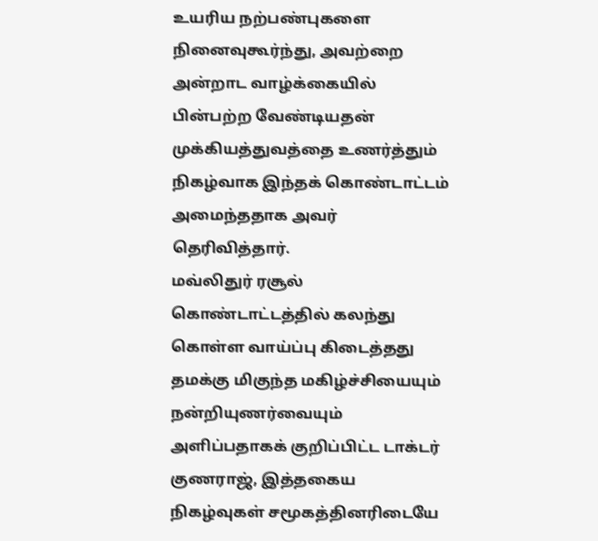உயரிய நற்பண்புகளை நினைவுகூர்ந்து, அவற்றை அன்றாட வாழ்க்கையில் பின்பற்ற வேண்டியதன் முக்கியத்துவத்தை உணர்த்தும் நிகழ்வாக இந்தக் கொண்டாட்டம் அமைந்ததாக அவர் தெரிவித்தார்.
மவ்லிதுர் ரசூல் கொண்டாட்டத்தில் கலந்து கொள்ள வாய்ப்பு கிடைத்தது தமக்கு மிகுந்த மகிழ்ச்சியையும் நன்றியுணர்வையும் அளிப்பதாகக் குறிப்பிட்ட டாக்டர் குணராஜ், இத்தகைய நிகழ்வுகள் சமூகத்தினரிடையே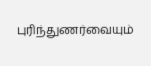புரிந்துணர்வையும்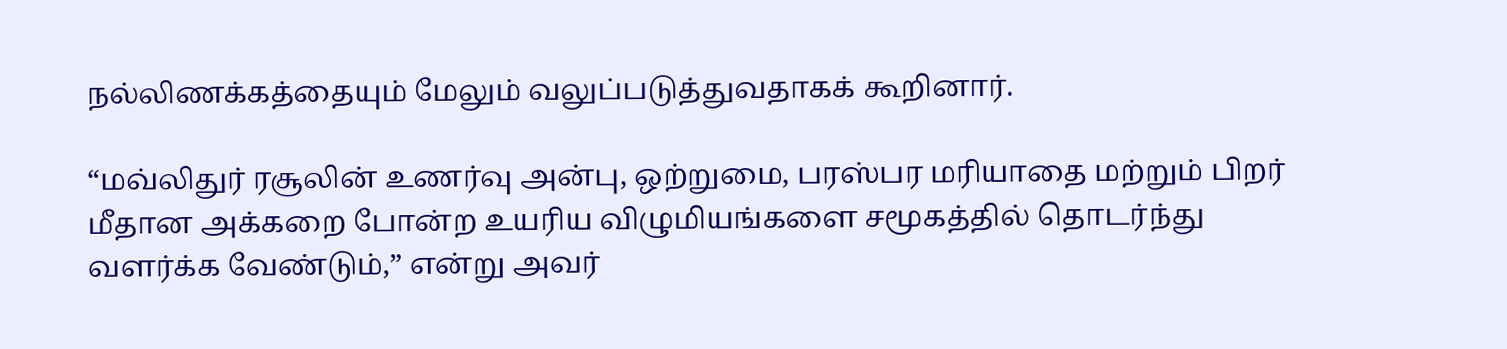நல்லிணக்கத்தையும் மேலும் வலுப்படுத்துவதாகக் கூறினார்.

“மவ்லிதுர் ரசூலின் உணர்வு அன்பு, ஒற்றுமை, பரஸ்பர மரியாதை மற்றும் பிறர் மீதான அக்கறை போன்ற உயரிய விழுமியங்களை சமூகத்தில் தொடர்ந்து வளர்க்க வேண்டும்,” என்று அவர்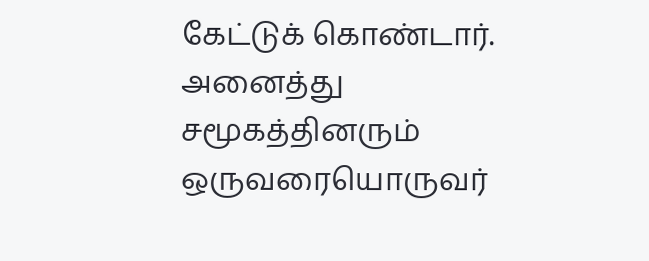கேட்டுக் கொண்டார்.
அனைத்து சமூகத்தினரும் ஒருவரையொருவர்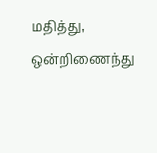மதித்து, ஒன்றிணைந்து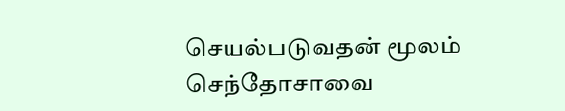செயல்படுவதன் மூலம் செந்தோசாவை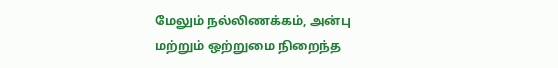மேலும் நல்லிணக்கம், அன்பு மற்றும் ஒற்றுமை நிறைந்த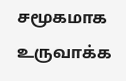சமூகமாக உருவாக்க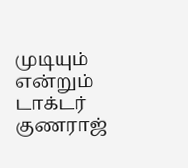முடியும் என்றும் டாக்டர் குணராஜ்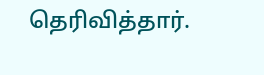தெரிவித்தார்.